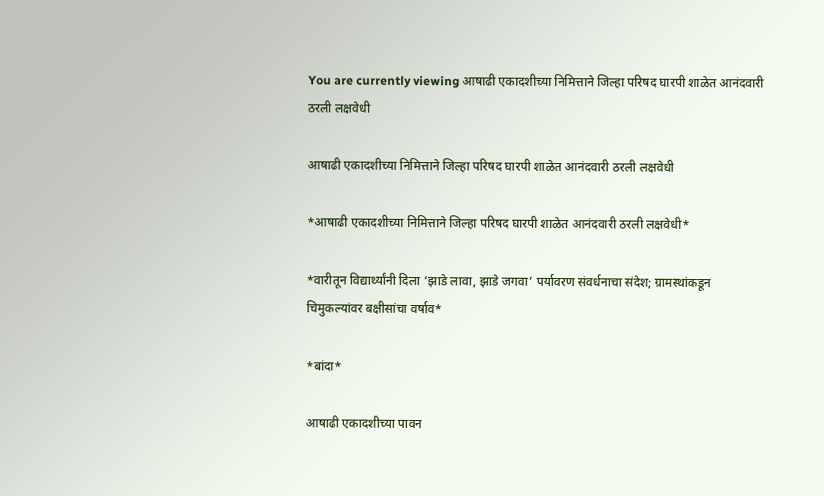You are currently viewing आषाढी एकादशीच्या निमित्ताने जिल्हा परिषद घारपी शाळेत आनंदवारी ठरली लक्षवेधी

आषाढी एकादशीच्या निमित्ताने जिल्हा परिषद घारपी शाळेत आनंदवारी ठरली लक्षवेधी

*आषाढी एकादशीच्या निमित्ताने जिल्हा परिषद घारपी शाळेत आनंदवारी ठरली लक्षवेधी*

*वारीतून विद्यार्थ्यांनी दिला ‘झाडे लावा, झाडे जगवा’ पर्यावरण संवर्धनाचा संदेश; ग्रामस्थांकडून चिमुकल्यांवर बक्षीसांचा वर्षाव*

*बांदा*

आषाढी एकादशीच्या पावन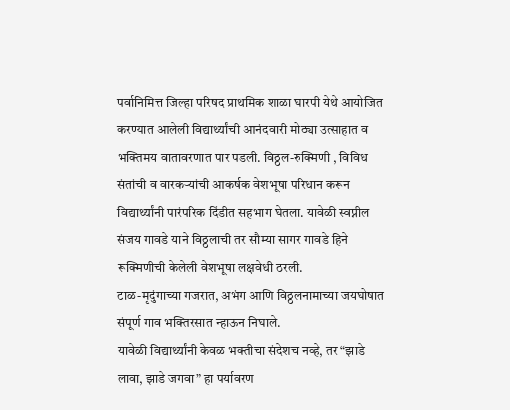पर्वानिमित्त जिल्हा परिषद प्राथमिक शाळा घारपी येथे आयोजित करण्यात आलेली विद्यार्थ्यांची आनंदवारी मोठ्या उत्साहात व भक्तिमय वातावरणात पार पडली. विठ्ठल-रुक्मिणी , विविध संतांची व वारकऱ्यांची आकर्षक वेशभूषा परिधान करून विद्यार्थ्यांनी पारंपरिक दिंडीत सहभाग घेतला. यावेळी स्वप्नील संजय गावडे याने विठ्ठलाची तर सौम्या सागर गावडे हिने रूक्मिणीची केलेली वेशभूषा लक्षवेधी ठरली.
टाळ-मृदुंगाच्या गजरात, अभंग आणि विठ्ठलनामाच्या जयघोषात संपूर्ण गाव भक्तिरसात न्हाऊन निघाले.
यावेळी विद्यार्थ्यांनी केवळ भक्तीचा संदेशच नव्हे, तर “झाडे लावा, झाडे जगवा” हा पर्यावरण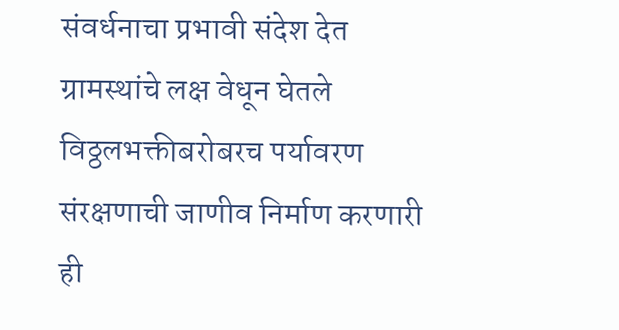संवर्धनाचा प्रभावी संदेश देत ग्रामस्थांचे लक्ष वेधून घेतले विठ्ठलभक्तीबरोबरच पर्यावरण संरक्षणाची जाणीव निर्माण करणारी ही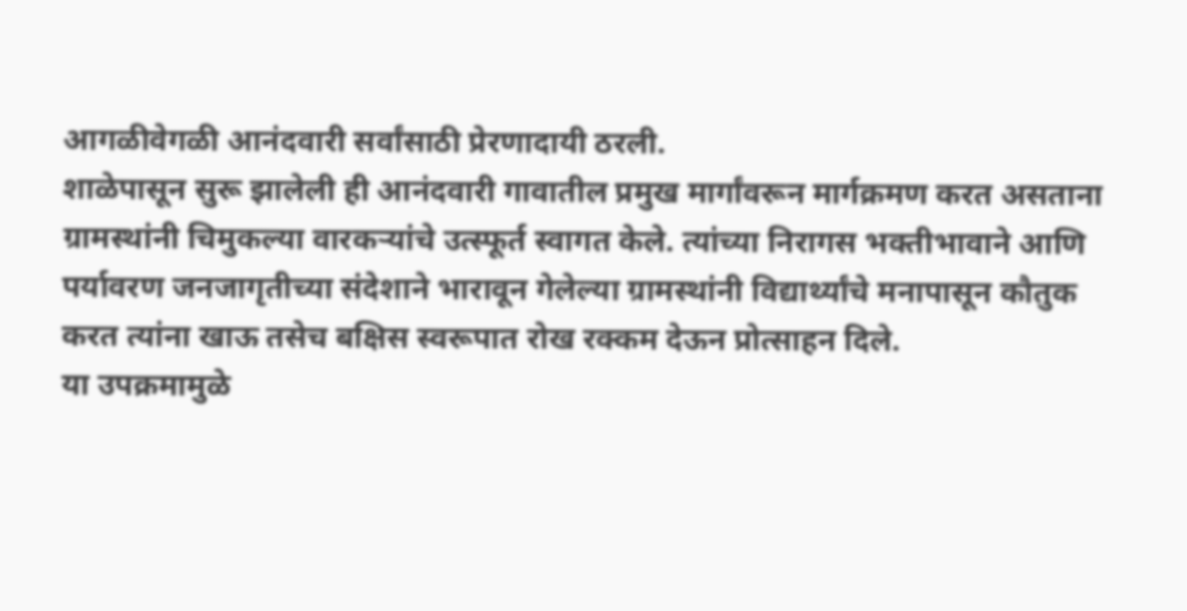आगळीवेगळी आनंदवारी सर्वांसाठी प्रेरणादायी ठरली.
शाळेपासून सुरू झालेली ही आनंदवारी गावातील प्रमुख मार्गांवरून मार्गक्रमण करत असताना ग्रामस्थांनी चिमुकल्या वारकऱ्यांचे उत्स्फूर्त स्वागत केले. त्यांच्या निरागस भक्तीभावाने आणि पर्यावरण जनजागृतीच्या संदेशाने भारावून गेलेल्या ग्रामस्थांनी विद्यार्थ्यांचे मनापासून कौतुक करत त्यांना खाऊ तसेच बक्षिस स्वरूपात रोख रक्कम देऊन प्रोत्साहन दिले.
या उपक्रमामुळे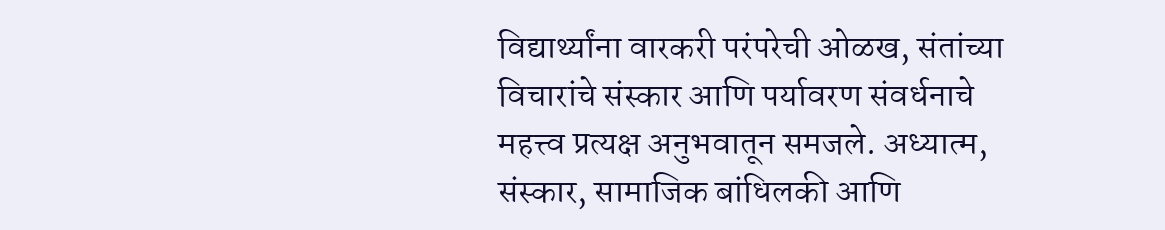विद्यार्थ्यांना वारकरी परंपरेची ओळख, संतांच्या विचारांचे संस्कार आणि पर्यावरण संवर्धनाचे महत्त्व प्रत्यक्ष अनुभवातून समजले. अध्यात्म, संस्कार, सामाजिक बांधिलकी आणि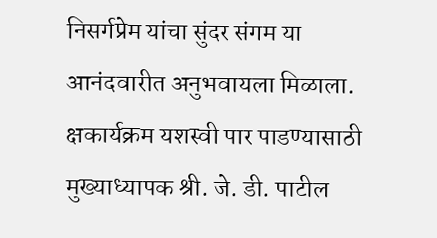निसर्गप्रेम यांचा सुंदर संगम या आनंदवारीत अनुभवायला मिळाला.
क्षकार्यक्रम यशस्वी पार पाडण्यासाठी मुख्याध्यापक श्री. जे. डी. पाटील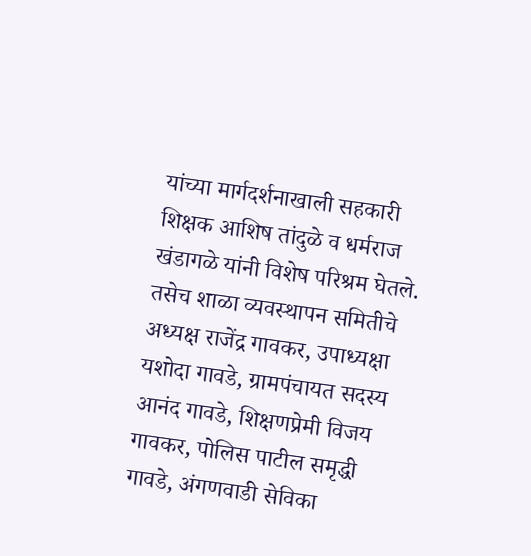यांच्या मार्गदर्शनाखाली सहकारी शिक्षक आशिष तांदुळे व धर्मराज खंडागळे यांनी विशेष परिश्रम घेतले. तसेच शाळा व्यवस्थापन समितीचे अध्यक्ष राजेंद्र गावकर, उपाध्यक्षा यशोदा गावडे, ग्रामपंचायत सदस्य आनंद गावडे, शिक्षणप्रेमी विजय गावकर, पोलिस पाटील समृद्धी गावडे, अंगणवाडी सेविका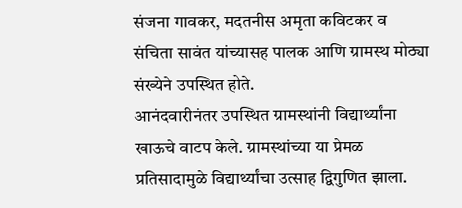संजना गावकर, मदतनीस अमृता कविटकर व संचिता सावंत यांच्यासह पालक आणि ग्रामस्थ मोठ्या संख्येने उपस्थित होते.
आनंदवारीनंतर उपस्थित ग्रामस्थांनी विद्यार्थ्यांना खाऊचे वाटप केले. ग्रामस्थांच्या या प्रेमळ प्रतिसादामुळे विद्यार्थ्यांचा उत्साह द्विगुणित झाला.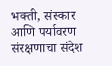भक्ती, संस्कार आणि पर्यावरण संरक्षणाचा संदेश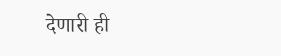देणारी ही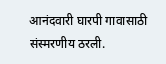आनंदवारी घारपी गावासाठी संस्मरणीय ठरली.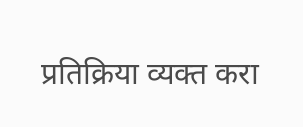प्रतिक्रिया व्यक्त करा